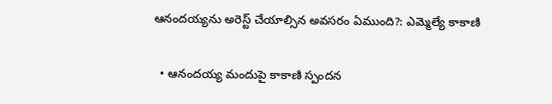ఆనందయ్యను అరెస్ట్ చేయాల్సిన అవసరం ఏముంది?: ఎమ్మెల్యే కాకాణి

  • ఆనందయ్య మందుపై కాకాణి స్పందన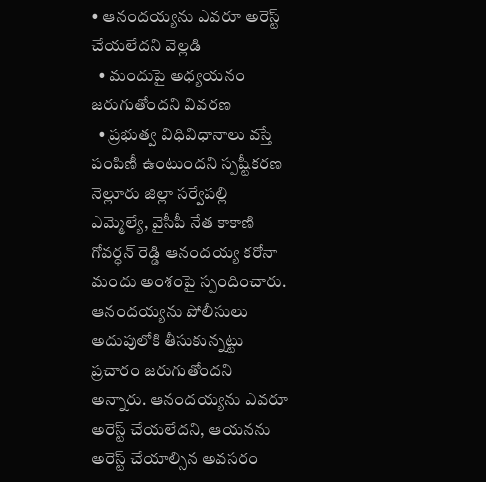• ఆనందయ్యను ఎవరూ అరెస్ట్ చేయలేదని వెల్లడి
  • మందుపై అధ్యయనం జరుగుతోందని వివరణ
  • ప్రభుత్వ విధివిధానాలు వస్తే పంపిణీ ఉంటుందని స్పష్టీకరణ
నెల్లూరు జిల్లా సర్వేపల్లి ఎమ్మెల్యే, వైసీపీ నేత కాకాణి గోవర్ధన్ రెడ్డి ఆనందయ్య కరోనా మందు అంశంపై స్పందించారు. ఆనందయ్యను పోలీసులు అదుపులోకి తీసుకున్నట్టు ప్రచారం జరుగుతోందని అన్నారు. ఆనందయ్యను ఎవరూ అరెస్ట్ చేయలేదని, ఆయనను అరెస్ట్ చేయాల్సిన అవసరం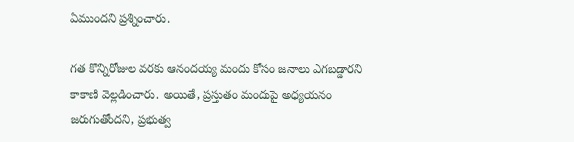ఏముందని ప్రశ్నించారు.

గత కొన్నిరోజుల వరకు ఆనందయ్య మందు కోసం జనాలు ఎగబడ్డారని కాకాణి వెల్లడించారు. అయితే, ప్రస్తుతం మందుపై అధ్యయనం జరుగుతోందని, ప్రభుత్వ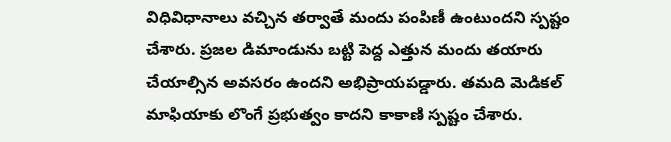విధివిధానాలు వచ్చిన తర్వాతే మందు పంపిణీ ఉంటుందని స్పష్టం చేశారు. ప్రజల డిమాండును బట్టి పెద్ద ఎత్తున మందు తయారు చేయాల్సిన అవసరం ఉందని అభిప్రాయపడ్డారు. తమది మెడికల్ మాఫియాకు లొంగే ప్రభుత్వం కాదని కాకాణి స్పష్టం చేశారు.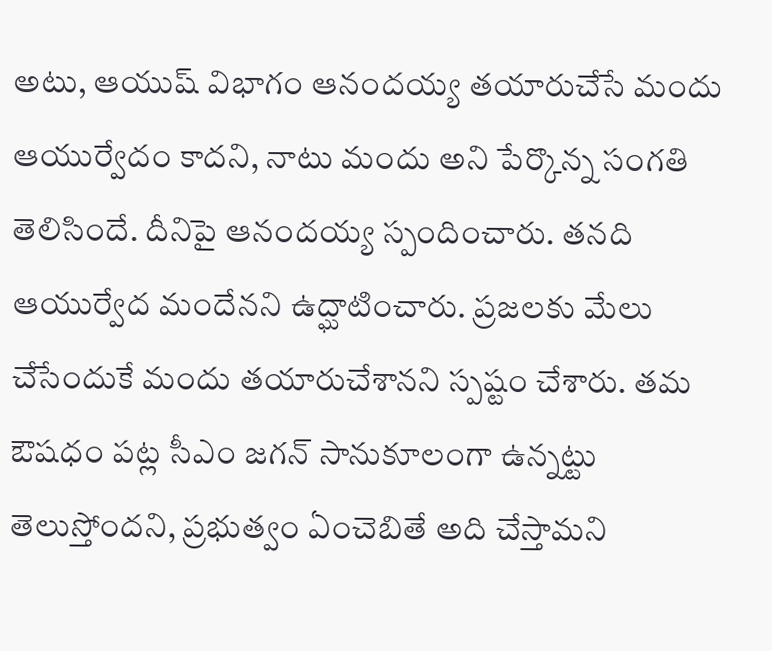అటు, ఆయుష్ విభాగం ఆనందయ్య తయారుచేసే మందు ఆయుర్వేదం కాదని, నాటు మందు అని పేర్కొన్న సంగతి తెలిసిందే. దీనిపై ఆనందయ్య స్పందించారు. తనది ఆయుర్వేద మందేనని ఉద్ఘాటించారు. ప్రజలకు మేలు చేసేందుకే మందు తయారుచేశానని స్పష్టం చేశారు. తమ ఔషధం పట్ల సీఎం జగన్ సానుకూలంగా ఉన్నట్టు తెలుస్తోందని, ప్రభుత్వం ఏంచెబితే అది చేస్తామని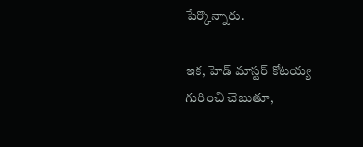పేర్కొన్నారు.

ఇక, హెడ్ మాస్టర్ కోటయ్య గురించి చెబుతూ,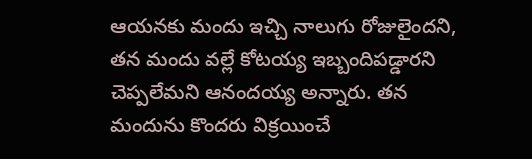ఆయనకు మందు ఇచ్చి నాలుగు రోజులైందని, తన మందు వల్లే కోటయ్య ఇబ్బందిపడ్డారని చెప్పలేమని ఆనందయ్య అన్నారు. తన మందును కొందరు విక్రయించే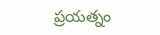ప్రయత్నం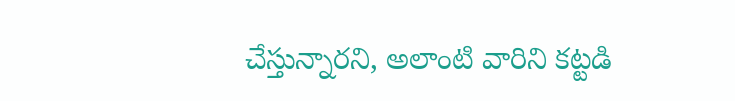చేస్తున్నారని, అలాంటి వారిని కట్టడి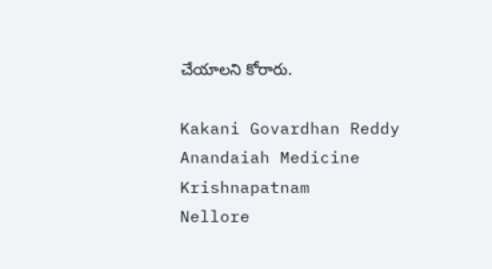చేయాలని కోరారు.

Kakani Govardhan Reddy
Anandaiah Medicine
Krishnapatnam
Nellore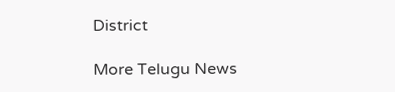District

More Telugu News